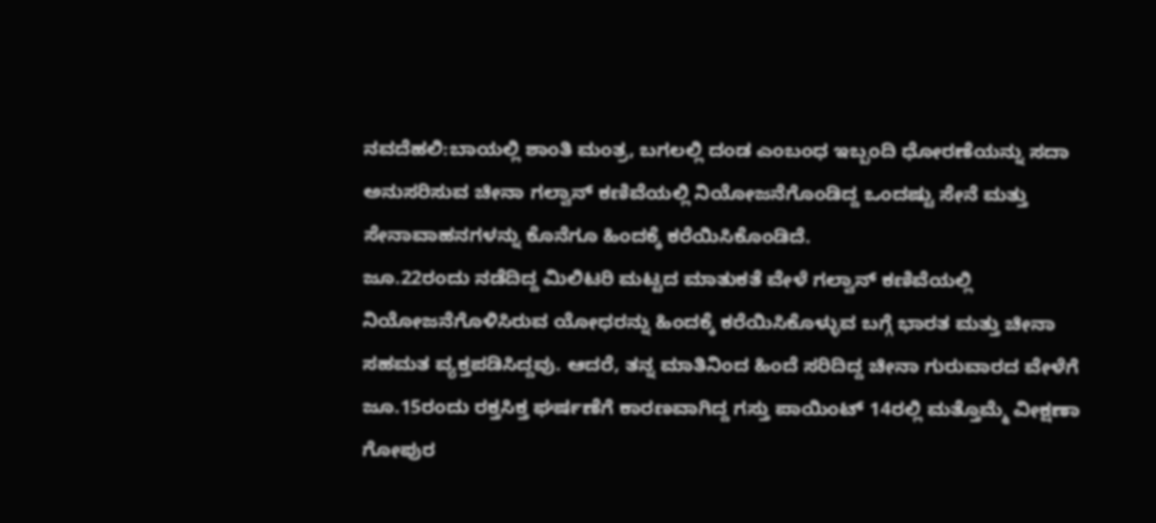ನವದೆಹಲಿ:ಬಾಯಲ್ಲಿ ಶಾಂತಿ ಮಂತ್ರ, ಬಗಲಲ್ಲಿ ದಂಡ ಎಂಬಂಧ ಇಬ್ಬಂದಿ ಧೋರಣೆಯನ್ನು ಸದಾ ಅನುಸರಿಸುವ ಚೀನಾ ಗಲ್ವಾನ್ ಕಣಿವೆಯಲ್ಲಿ ನಿಯೋಜನೆಗೊಂಡಿದ್ದ ಒಂದಷ್ಟು ಸೇನೆ ಮತ್ತು ಸೇನಾವಾಹನಗಳನ್ನು ಕೊನೆಗೂ ಹಿಂದಕ್ಕೆ ಕರೆಯಿಸಿಕೊಂಡಿದೆ.
ಜೂ.22ರಂದು ನಡೆದಿದ್ದ ಮಿಲಿಟರಿ ಮಟ್ಟದ ಮಾತುಕತೆ ವೇಳೆ ಗಲ್ವಾನ್ ಕಣಿವೆಯಲ್ಲಿ ನಿಯೋಜನೆಗೊಳಿಸಿರುವ ಯೋಧರನ್ನು ಹಿಂದಕ್ಕೆ ಕರೆಯಿಸಿಕೊಳ್ಳುವ ಬಗ್ಗೆ ಭಾರತ ಮತ್ತು ಚೀನಾ ಸಹಮತ ವ್ಯಕ್ತಪಡಿಸಿದ್ದವು. ಆದರೆ, ತನ್ನ ಮಾತಿನಿಂದ ಹಿಂದೆ ಸರಿದಿದ್ದ ಚೀನಾ ಗುರುವಾರದ ವೇಳೆಗೆ ಜೂ.15ರಂದು ರಕ್ತಸಿಕ್ತ ಘರ್ಷಣೆಗೆ ಕಾರಣವಾಗಿದ್ದ ಗಸ್ತು ಪಾಯಿಂಟ್ 14ರಲ್ಲಿ ಮತ್ತೊಮ್ಮೆ ವೀಕ್ಷಣಾ ಗೋಪುರ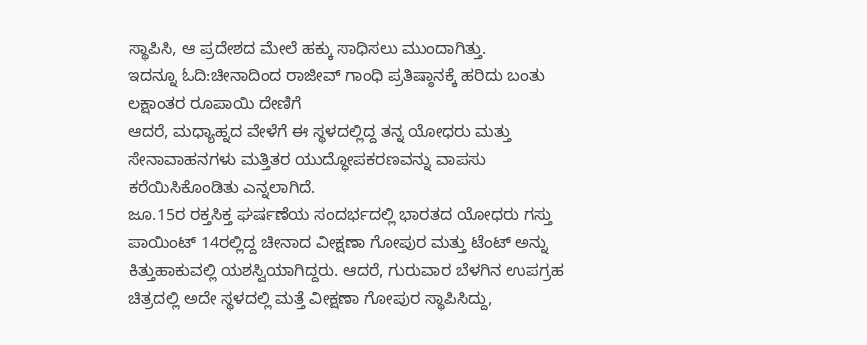ಸ್ಥಾಪಿಸಿ, ಆ ಪ್ರದೇಶದ ಮೇಲೆ ಹಕ್ಕು ಸಾಧಿಸಲು ಮುಂದಾಗಿತ್ತು.
ಇದನ್ನೂ ಓದಿ:ಚೀನಾದಿಂದ ರಾಜೀವ್ ಗಾಂಧಿ ಪ್ರತಿಷ್ಠಾನಕ್ಕೆ ಹರಿದು ಬಂತು ಲಕ್ಷಾಂತರ ರೂಪಾಯಿ ದೇಣಿಗೆ
ಆದರೆ, ಮಧ್ಯಾಹ್ನದ ವೇಳೆಗೆ ಈ ಸ್ಥಳದಲ್ಲಿದ್ದ ತನ್ನ ಯೋಧರು ಮತ್ತು ಸೇನಾವಾಹನಗಳು ಮತ್ತಿತರ ಯುದ್ಧೋಪಕರಣವನ್ನು ವಾಪಸು ಕರೆಯಿಸಿಕೊಂಡಿತು ಎನ್ನಲಾಗಿದೆ.
ಜೂ.15ರ ರಕ್ತಸಿಕ್ತ ಘರ್ಷಣೆಯ ಸಂದರ್ಭದಲ್ಲಿ ಭಾರತದ ಯೋಧರು ಗಸ್ತು ಪಾಯಿಂಟ್ 14ರಲ್ಲಿದ್ದ ಚೀನಾದ ವೀಕ್ಷಣಾ ಗೋಪುರ ಮತ್ತು ಟೆಂಟ್ ಅನ್ನು ಕಿತ್ತುಹಾಕುವಲ್ಲಿ ಯಶಸ್ವಿಯಾಗಿದ್ದರು. ಆದರೆ, ಗುರುವಾರ ಬೆಳಗಿನ ಉಪಗ್ರಹ ಚಿತ್ರದಲ್ಲಿ ಅದೇ ಸ್ಥಳದಲ್ಲಿ ಮತ್ತೆ ವೀಕ್ಷಣಾ ಗೋಪುರ ಸ್ಥಾಪಿಸಿದ್ದು,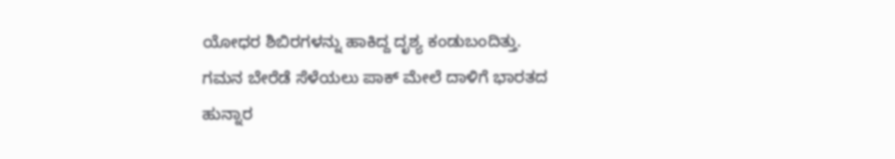ಯೋಧರ ಶಿಬಿರಗಳನ್ನು ಹಾಕಿದ್ದ ದೃಶ್ಯ ಕಂಡುಬಂದಿತ್ತು.
ಗಮನ ಬೇರೆಡೆ ಸೆಳೆಯಲು ಪಾಕ್ ಮೇಲೆ ದಾಳಿಗೆ ಭಾರತದ ಹುನ್ನಾರ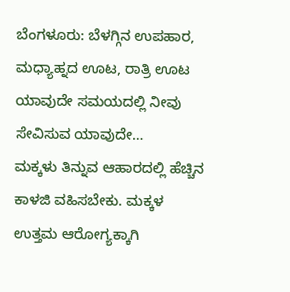ಬೆಂಗಳೂರು: ಬೆಳಗ್ಗಿನ ಉಪಹಾರ, ಮಧ್ಯಾಹ್ನದ ಊಟ, ರಾತ್ರಿ ಊಟ ಯಾವುದೇ ಸಮಯದಲ್ಲಿ ನೀವು ಸೇವಿಸುವ ಯಾವುದೇ…
ಮಕ್ಕಳು ತಿನ್ನುವ ಆಹಾರದಲ್ಲಿ ಹೆಚ್ಚಿನ ಕಾಳಜಿ ವಹಿಸಬೇಕು. ಮಕ್ಕಳ ಉತ್ತಮ ಆರೋಗ್ಯಕ್ಕಾಗಿ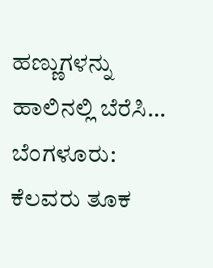ಹಣ್ಣುಗಳನ್ನು ಹಾಲಿನಲ್ಲಿ ಬೆರೆಸಿ…
ಬೆಂಗಳೂರು: ಕೆಲವರು ತೂಕ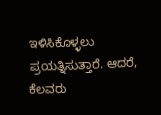ಇಳಿಸಿಕೊಳ್ಳಲು ಪ್ರಯತ್ನಿಸುತ್ತಾರೆ. ಆದರೆ, ಕೆಲವರು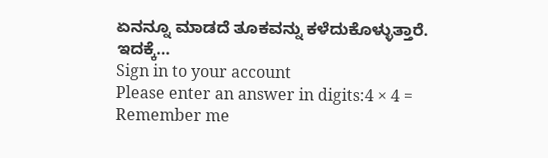ಏನನ್ನೂ ಮಾಡದೆ ತೂಕವನ್ನು ಕಳೆದುಕೊಳ್ಳುತ್ತಾರೆ. ಇದಕ್ಕೆ…
Sign in to your account
Please enter an answer in digits:4 × 4 =
Remember me